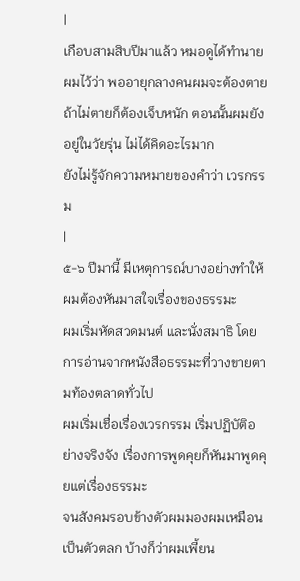|
เกือบสามสิบปีมาแล้ว หมอดูได้ทำนายผมไว้ว่า พออายุกลางคนผมจะต้องตาย
ถ้าไม่ตายก็ต้องเจ็บหนัก ตอนนั้นผมยังอยู่ในวัยรุ่น ไม่ได้คิดอะไรมาก
ยังไม่รู้จักความหมายของคำว่า เวรกรรม
|
๕-๖ ปีมานี้ มีเหตุการณ์บางอย่างทำให้ผมต้องหันมาสใจเรื่องของธรรมะ
ผมเริ่มหัดสวดมนต์ และนั่งสมาธิ โดยการอ่านจากหนังสือธรรมะที่วางขายตามท้องตลาดทั่วไป
ผมเริ่มเชื่อเรื่องเวรกรรม เริ่มปฏิบัติอย่างจริงจัง เรื่องการพูดคุยก็หันมาพูดคุยแต่เรื่องธรรมะ
จนสังคมรอบข้างตัวผมมองผมเหมือนเป็นตัวตลก บ้างก็ว่าผมเพี้ยน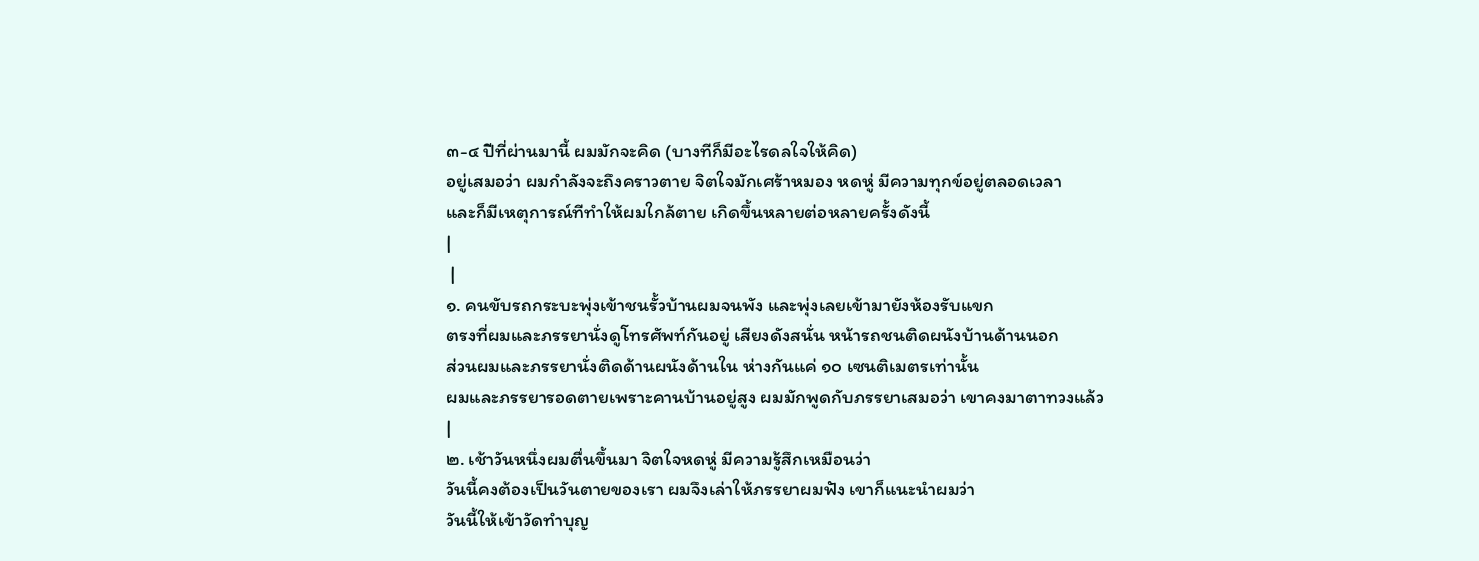๓-๔ ปีที่ผ่านมานี้ ผมมักจะคิด (บางทีก็มีอะไรดลใจให้คิด)
อยู่เสมอว่า ผมกำลังจะถึงคราวตาย จิตใจมักเศร้าหมอง หดหู่ มีความทุกข์อยู่ตลอดเวลา
และก็มีเหตุการณ์ทีทำให้ผมใกล้ตาย เกิดขึ้นหลายต่อหลายครั้งดังนี้
|
 |
๑. คนขับรถกระบะพุ่งเข้าชนรั้วบ้านผมจนพัง และพุ่งเลยเข้ามายังห้องรับแขก
ตรงที่ผมและภรรยานั่งดูโทรศัพท์กันอยู่ เสียงดังสนั่น หน้ารถชนติดผนังบ้านด้านนอก
ส่วนผมและภรรยานั่งติดด้านผนังด้านใน ห่างกันแค่ ๑๐ เซนติเมตรเท่านั้น
ผมและภรรยารอดตายเพราะคานบ้านอยู่สูง ผมมักพูดกับภรรยาเสมอว่า เขาคงมาตาทวงแล้ว
|
๒. เช้าวันหนึ่งผมตื่นขึ้นมา จิตใจหดหู่ มีความรู้สึกเหมือนว่า
วันนี้คงต้องเป็นวันตายของเรา ผมจึงเล่าให้ภรรยาผมฟัง เขาก็แนะนำผมว่า
วันนี้ให้เข้าวัดทำบุญ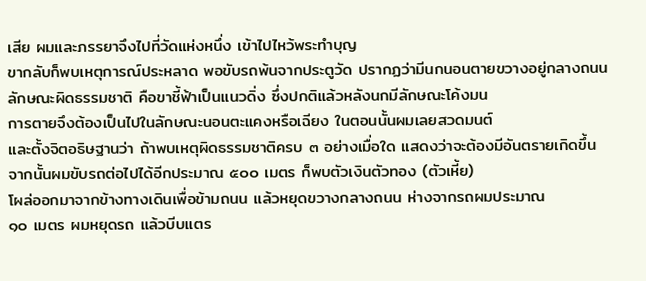เสีย ผมและภรรยาจึงไปที่วัดแห่งหนึ่ง เข้าไปไหว้พระทำบุญ
ขากลับก็พบเหตุการณ์ประหลาด พอขับรถพ้นจากประตูวัด ปรากฏว่ามีนกนอนตายขวางอยู่กลางถนน
ลักษณะผิดธรรมชาติ คือขาชี้ฟ้าเป็นแนวดิ่ง ซึ่งปกติแล้วหลังนกมีลักษณะโค้งมน
การตายจึงต้องเป็นไปในลักษณะนอนตะแคงหรือเฉียง ในตอนนั้นผมเลยสวดมนต์
และตั้งจิตอธิษฐานว่า ถ้าพบเหตุผิดธรรมชาติครบ ๓ อย่างเมื่อใด แสดงว่าจะต้องมีอันตรายเกิดขึ้น
จากนั้นผมขับรถต่อไปได้อีกประมาณ ๕๐๐ เมตร ก็พบตัวเงินตัวทอง (ตัวเหี้ย)
โผล่ออกมาจากข้างทางเดินเพื่อข้ามถนน แล้วหยุดขวางกลางถนน ห่างจากรถผมประมาณ
๑๐ เมตร ผมหยุดรถ แล้วบีบแตร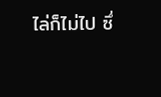ไล่ก็ไม่ไป ซึ่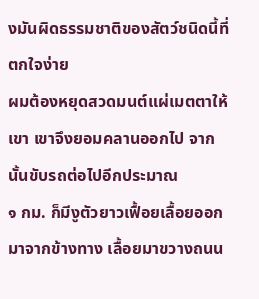งมันผิดธรรมชาติของสัตว์ชนิดนี้ที่ตกใจง่าย
ผมต้องหยุดสวดมนต์แผ่เมตตาให้เขา เขาจึงยอมคลานออกไป จากนั้นขับรถต่อไปอีกประมาณ
๑ กม. ก็มีงูตัวยาวเฟื้อยเลื้อยออกมาจากข้างทาง เลื้อยมาขวางถนน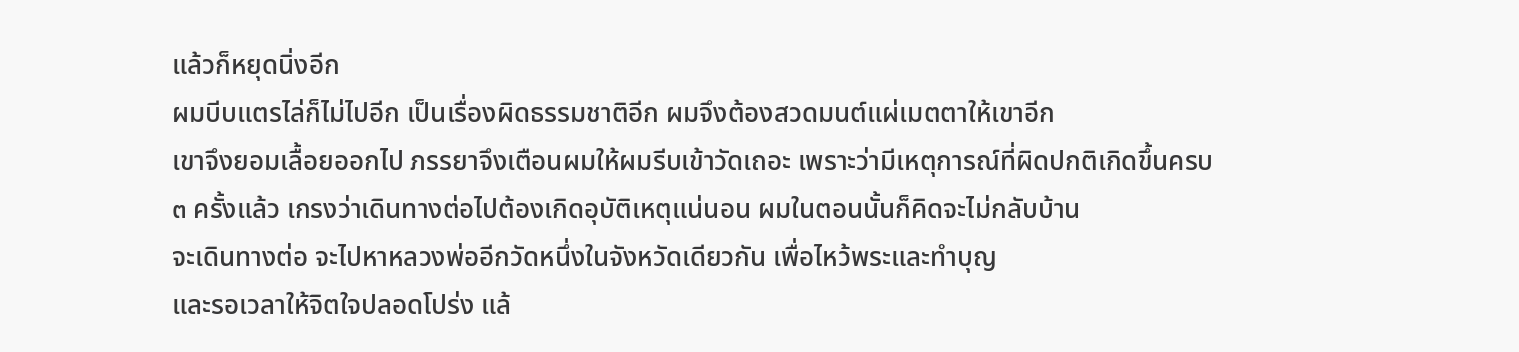แล้วก็หยุดนิ่งอีก
ผมบีบแตรไล่ก็ไม่ไปอีก เป็นเรื่องผิดธรรมชาติอีก ผมจึงต้องสวดมนต์แผ่เมตตาให้เขาอีก
เขาจึงยอมเลื้อยออกไป ภรรยาจึงเตือนผมให้ผมรีบเข้าวัดเถอะ เพราะว่ามีเหตุการณ์ที่ผิดปกติเกิดขึ้นครบ
๓ ครั้งแล้ว เกรงว่าเดินทางต่อไปต้องเกิดอุบัติเหตุแน่นอน ผมในตอนนั้นก็คิดจะไม่กลับบ้าน
จะเดินทางต่อ จะไปหาหลวงพ่ออีกวัดหนึ่งในจังหวัดเดียวกัน เพื่อไหว้พระและทำบุญ
และรอเวลาให้จิตใจปลอดโปร่ง แล้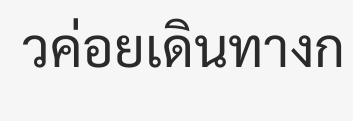วค่อยเดินทางก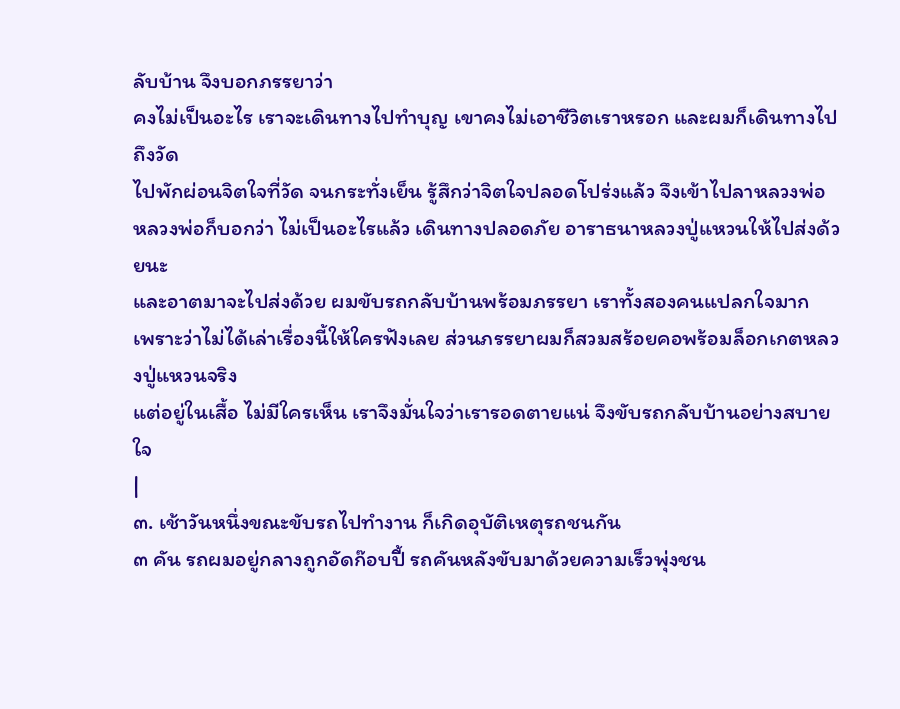ลับบ้าน จึงบอกภรรยาว่า
คงไม่เป็นอะไร เราจะเดินทางไปทำบุญ เขาคงไม่เอาชีวิตเราหรอก และผมก็เดินทางไปถึงวัด
ไปพักผ่อนจิตใจที่วัด จนกระทั่งเย็น รู้สึกว่าจิตใจปลอดโปร่งแล้ว จึงเข้าไปลาหลวงพ่อ
หลวงพ่อก็บอกว่า ไม่เป็นอะไรแล้ว เดินทางปลอดภัย อาราธนาหลวงปู่แหวนให้ไปส่งด้วยนะ
และอาตมาจะไปส่งด้วย ผมขับรถกลับบ้านพร้อมภรรยา เราทั้งสองคนแปลกใจมาก
เพราะว่าไม่ได้เล่าเรื่องนี้ให้ใครฟังเลย ส่วนภรรยาผมก็สวมสร้อยคอพร้อมล็อกเกตหลวงปู่แหวนจริง
แต่อยู่ในเสื้อ ไม่มีใครเห็น เราจึงมั่นใจว่าเรารอดตายแน่ จึงขับรถกลับบ้านอย่างสบายใจ
|
๓. เช้าวันหนึ่งขณะขับรถไปทำงาน ก็เกิดอุบัติเหตุรถชนกัน
๓ คัน รถผมอยู่กลางถูกอัดก๊อบปี้ รถคันหลังขับมาด้วยความเร็วพุ่งชน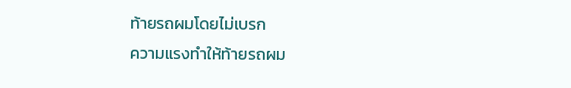ท้ายรถผมโดยไม่เบรก
ความแรงทำให้ท้ายรถผม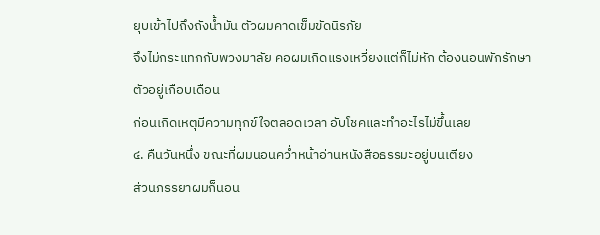ยุบเข้าไปถึงถังน้ำมัน ตัวผมคาดเข็มขัดนิรภัย
จึงไม่กระแทกกับพวงมาลัย คอผมเกิดแรงเหวี่ยงแต่ก็ไม่หัก ต้องนอนพักรักษาตัวอยู่เกือบเดือน
ก่อนเกิดเหตุมีความทุกข์ใจตลอดเวลา อับโชคและทำอะไรไม่ขึ้นเลย
๔. คืนวันหนึ่ง ขณะที่ผมนอนคว่ำหน้าอ่านหนังสือธรรมะอยู่บนเตียง
ส่วนภรรยาผมก็นอน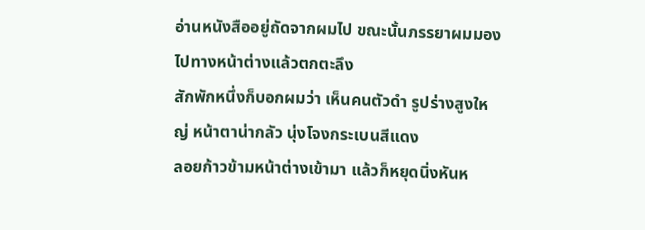อ่านหนังสืออยู่ถัดจากผมไป ขณะนั้นภรรยาผมมองไปทางหน้าต่างแล้วตกตะลึง
สักพักหนึ่งก็บอกผมว่า เห็นคนตัวดำ รูปร่างสูงใหญ่ หน้าตาน่ากลัว นุ่งโจงกระเบนสีแดง
ลอยก้าวข้ามหน้าต่างเข้ามา แล้วก็หยุดนิ่งหันห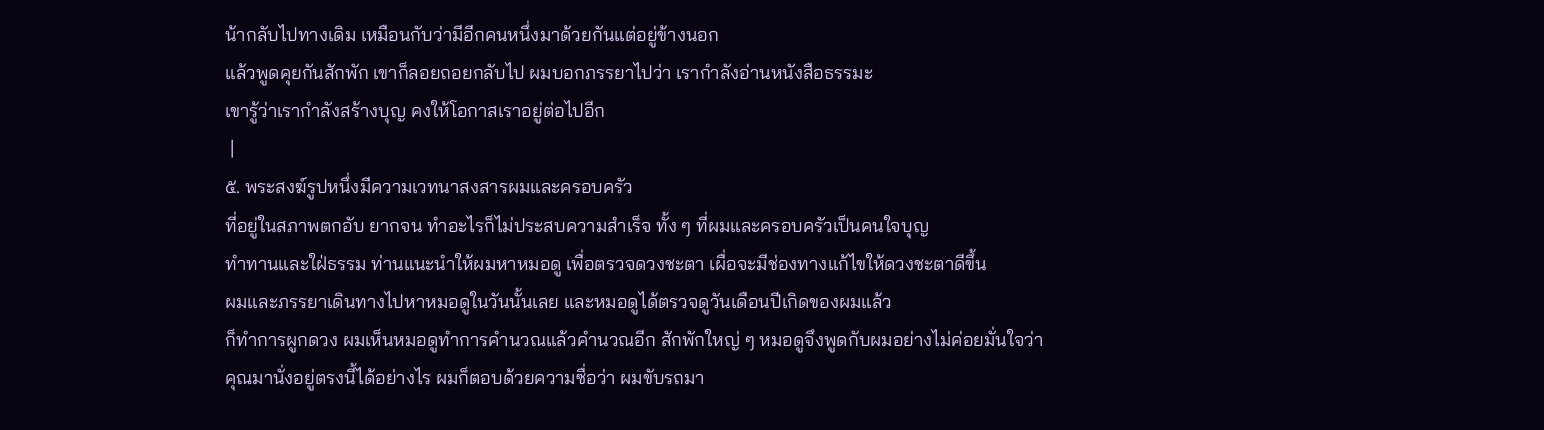น้ากลับไปทางเดิม เหมือนกับว่ามีอีกคนหนึ่งมาด้วยกันแต่อยู่ข้างนอก
แล้วพูดคุยกันสักพัก เขาก็ลอยถอยกลับไป ผมบอกภรรยาไปว่า เรากำลังอ่านหนังสือธรรมะ
เขารู้ว่าเรากำลังสร้างบุญ คงให้โอกาสเราอยู่ต่อไปอีก
 |
๕. พระสงฆ์รูปหนึ่งมีความเวทนาสงสารผมและครอบครัว
ที่อยู่ในสภาพตกอับ ยากจน ทำอะไรก็ไม่ประสบความสำเร็จ ทั้ง ๆ ที่ผมและครอบครัวเป็นคนใจบุญ
ทำทานและใฝ่ธรรม ท่านแนะนำให้ผมหาหมอดู เพื่อตรวจดวงชะตา เผื่อจะมีช่องทางแก้ไขให้ดวงชะตาดีขึ้น
ผมและภรรยาเดินทางไปหาหมอดูในวันนั้นเลย และหมอดูได้ตรวจดูวันเดือนปีเกิดของผมแล้ว
ก็ทำการผูกดวง ผมเห็นหมอดูทำการคำนวณแล้วคำนวณอีก สักพักใหญ่ ๆ หมอดูจึงพูดกับผมอย่างไม่ค่อยมั่นใจว่า
คุณมานั่งอยู่ตรงนี้ได้อย่างไร ผมก็ตอบด้วยความซื่อว่า ผมขับรถมา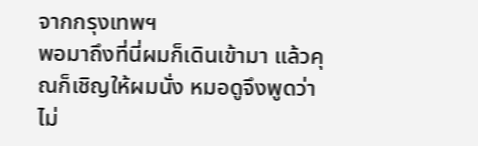จากกรุงเทพฯ
พอมาถึงที่นี่ผมก็เดินเข้ามา แล้วคุณก็เชิญให้ผมนั่ง หมอดูจึงพูดว่า
ไม่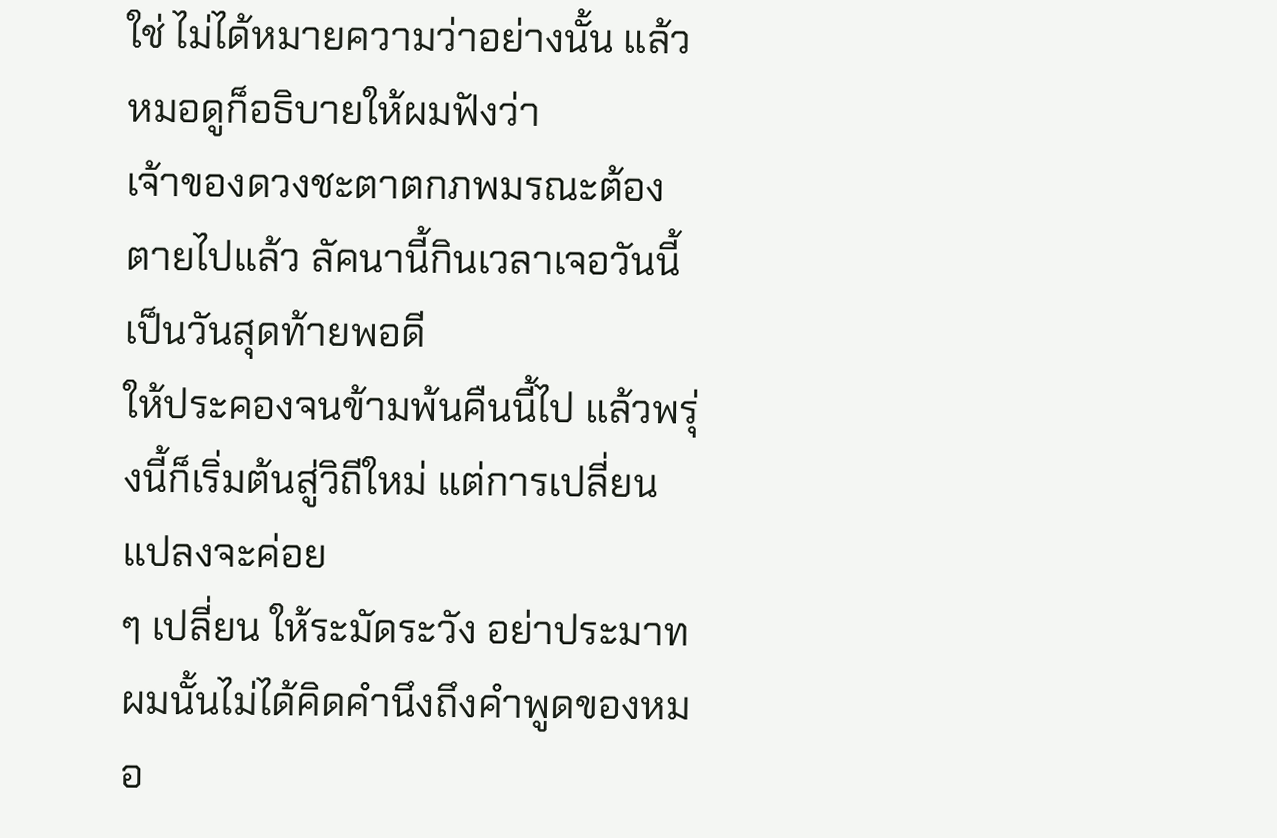ใช่ ไม่ได้หมายความว่าอย่างนั้น แล้วหมอดูก็อธิบายให้ผมฟังว่า
เจ้าของดวงชะตาตกภพมรณะต้องตายไปแล้ว ลัคนานี้กินเวลาเจอวันนี้เป็นวันสุดท้ายพอดี
ให้ประคองจนข้ามพ้นคืนนี้ไป แล้วพรุ่งนี้ก็เริ่มต้นสู่วิถีใหม่ แต่การเปลี่ยนแปลงจะค่อย
ๆ เปลี่ยน ให้ระมัดระวัง อย่าประมาท ผมนั้นไม่ได้คิดคำนึงถึงคำพูดของหมอ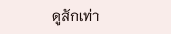ดูสักเท่า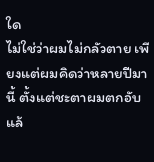ใด
ไม่ใช่ว่าผมไม่กลัวตาย เพียงแต่ผมคิดว่าหลายปีมานี้ ตั้งแต่ชะตาผมตกอับแล้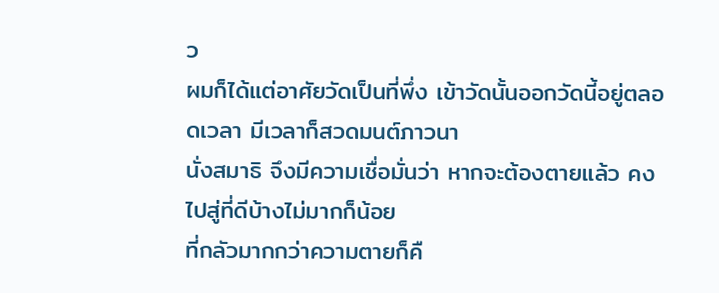ว
ผมก็ได้แต่อาศัยวัดเป็นที่พึ่ง เข้าวัดนั้นออกวัดนี้อยู่ตลอดเวลา มีเวลาก็สวดมนต์ภาวนา
นั่งสมาธิ จึงมีความเชื่อมั่นว่า หากจะต้องตายแล้ว คงไปสู่ที่ดีบ้างไม่มากก็น้อย
ที่กลัวมากกว่าความตายก็คื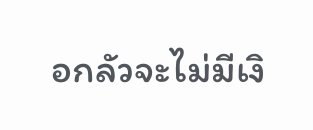อกลัวจะไม่มีเงิ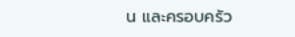น และครอบครัว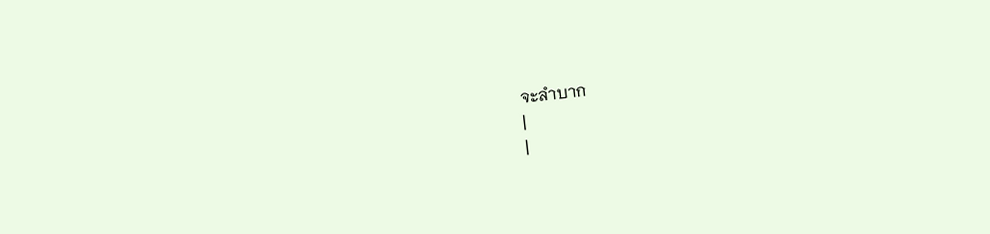จะลำบาก
|
|